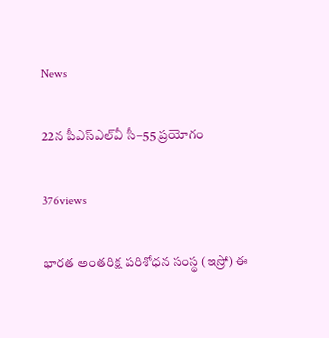News

22న పీఎస్‌ఎల్‌వీ సీ–55 ప్రయోగం

376views

భారత అంతరిక్ష పరిశోధన సంస్థ (ఇస్రో) ఈ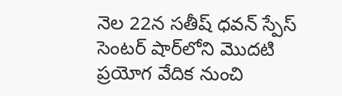నెల 22న సతీష్‌ ధవన్‌ స్పేస్‌ సెంటర్‌ షార్‌లోని మొదటి ప్రయోగ వేదిక నుంచి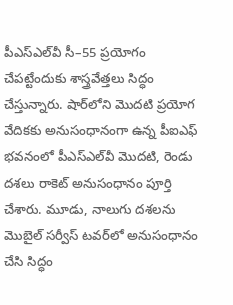పీఎస్‌ఎల్‌వీ సీ–55 ప్రయోగం చేపట్టేందుకు శాస్త్రవేత్తలు సిద్ధం చేస్తున్నారు. షార్‌లోని మొదటి ప్రయోగ వేదికకు అనుసంధానంగా ఉన్న పీఐఎఫ్‌ భవనంలో పీఎస్‌ఎల్‌వీ మొదటి, రెండు దశలు రాకెట్‌ అనుసంధానం పూర్తి చేశారు. మూడు, నాలుగు దశలను మొబైల్‌ సర్వీస్‌ టవర్‌లో అనుసంధానం చేసి సిద్ధం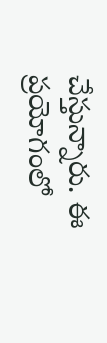చేస్తున్నారు. ఈ ప్రయోగంలో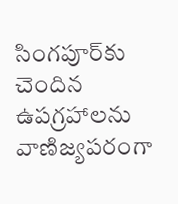సింగపూర్‌కు చెందిన ఉపగ్రహాలను వాణిజ్యపరంగా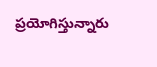ప్రయోగిస్తున్నారు